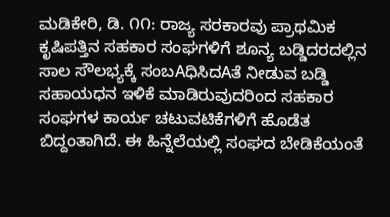ಮಡಿಕೇರಿ, ಡಿ. ೧೧: ರಾಜ್ಯ ಸರಕಾರವು ಪ್ರಾಥಮಿಕ ಕೃಷಿಪತ್ತಿನ ಸಹಕಾರ ಸಂಘಗಳಿಗೆ ಶೂನ್ಯ ಬಡ್ಡಿದರದಲ್ಲಿನ ಸಾಲ ಸೌಲಭ್ಯಕ್ಕೆ ಸಂಬAಧಿಸಿದAತೆ ನೀಡುವ ಬಡ್ಡಿ ಸಹಾಯಧನ ಇಳಿಕೆ ಮಾಡಿರುವುದರಿಂದ ಸಹಕಾರ ಸಂಘಗಳ ಕಾರ್ಯ ಚಟುವಟಿಕೆಗಳಿಗೆ ಹೊಡೆತ ಬಿದ್ದಂತಾಗಿದೆ. ಈ ಹಿನ್ನೆಲೆಯಲ್ಲಿ ಸಂಘದ ಬೇಡಿಕೆಯಂತೆ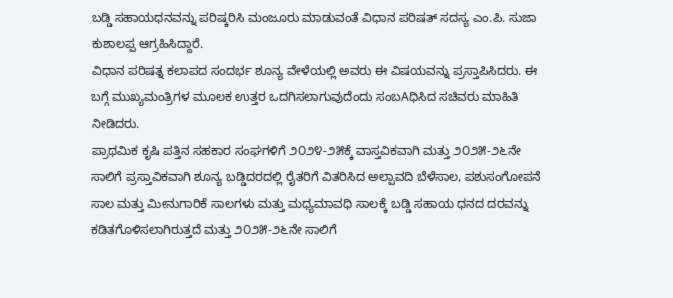ಬಡ್ಡಿ ಸಹಾಯಧನವನ್ನು ಪರಿಷ್ಕರಿಸಿ ಮಂಜೂರು ಮಾಡುವಂತೆ ವಿಧಾನ ಪರಿಷತ್ ಸದಸ್ಯ ಎಂ.ಪಿ. ಸುಜಾ ಕುಶಾಲಪ್ಪ ಆಗ್ರಹಿಸಿದ್ದಾರೆ.
ವಿಧಾನ ಪರಿಷತ್ನ ಕಲಾಪದ ಸಂದರ್ಭ ಶೂನ್ಯ ವೇಳೆಯಲ್ಲಿ ಅವರು ಈ ವಿಷಯವನ್ನು ಪ್ರಸ್ತಾಪಿಸಿದರು. ಈ ಬಗ್ಗೆ ಮುಖ್ಯಮಂತ್ರಿಗಳ ಮೂಲಕ ಉತ್ತರ ಒದಗಿಸಲಾಗುವುದೆಂದು ಸಂಬAಧಿಸಿದ ಸಚಿವರು ಮಾಹಿತಿ ನೀಡಿದರು.
ಪ್ರಾಥಮಿಕ ಕೃಷಿ ಪತ್ತಿನ ಸಹಕಾರ ಸಂಘಗಳಿಗೆ ೨೦೨೪-೨೫ಕ್ಕೆ ವಾಸ್ತವಿಕವಾಗಿ ಮತ್ತು ೨೦೨೫-೨೬ನೇ ಸಾಲಿಗೆ ಪ್ರಸ್ತಾವಿಕವಾಗಿ ಶೂನ್ಯ ಬಡ್ಡಿದರದಲ್ಲಿ ರೈತರಿಗೆ ವಿತರಿಸಿದ ಅಲ್ಪಾವದಿ ಬೆಳೆಸಾಲ, ಪಶುಸಂಗೋಪನೆ ಸಾಲ ಮತ್ತು ಮೀನುಗಾರಿಕೆ ಸಾಲಗಳು ಮತ್ತು ಮಧ್ಯಮಾವಧಿ ಸಾಲಕ್ಕೆ ಬಡ್ಡಿ ಸಹಾಯ ಧನದ ದರವನ್ನು ಕಡಿತಗೊಳಿಸಲಾಗಿರುತ್ತದೆ ಮತ್ತು ೨೦೨೫-೨೬ನೇ ಸಾಲಿಗೆ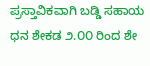ಪ್ರಸ್ತಾವಿಕವಾಗಿ ಬಡ್ಡಿ ಸಹಾಯ ಧನ ಶೇಕಡ ೨.೦೦ ರಿಂದ ಶೇ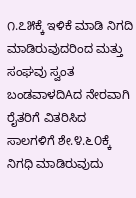೧.೭೫ಕ್ಕೆ ಇಳಿಕೆ ಮಾಡಿ ನಿಗದಿ ಮಾಡಿರುವುದರಿಂದ ಮತ್ತು ಸಂಘವು ಸ್ವಂತ ಬಂಡವಾಳದಿAದ ನೇರವಾಗಿ ರೈತರಿಗೆ ವಿತರಿಸಿದ ಸಾಲಗಳಿಗೆ ಶೇ.೪.೬೦ಕ್ಕೆ ನಿಗಧಿ ಮಾಡಿರುವುದು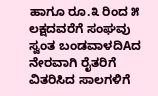ಹಾಗೂ ರೂ.೩ ರಿಂದ ೫ ಲಕ್ಷದವರೆಗೆ ಸಂಘವು ಸ್ವಂತ ಬಂಡವಾಳದಿAದ ನೇರವಾಗಿ ರೈತರಿಗೆ ವಿತರಿಸಿದ ಸಾಲಗಳಿಗೆ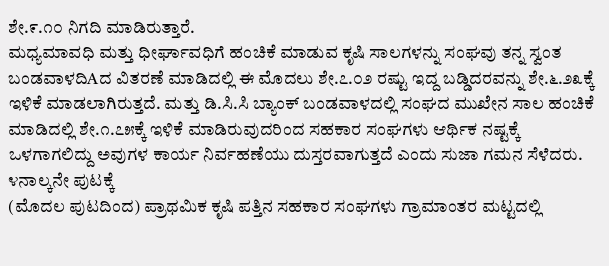ಶೇ.೯.೧೦ ನಿಗದಿ ಮಾಡಿರುತ್ತಾರೆ.
ಮಧ್ಯಮಾವಧಿ ಮತ್ತು ಧೀರ್ಘಾವಧಿಗೆ ಹಂಚಿಕೆ ಮಾಡುವ ಕೃಷಿ ಸಾಲಗಳನ್ನು ಸಂಘವು ತನ್ನ ಸ್ವಂತ ಬಂಡವಾಳದಿAದ ವಿತರಣೆ ಮಾಡಿದಲ್ಲಿ ಈ ಮೊದಲು ಶೇ.೭.೦೨ ರಷ್ಟು ಇದ್ದ ಬಡ್ಡಿದರವನ್ನು ಶೇ.೬.೨೩ಕ್ಕೆ ಇಳಿಕೆ ಮಾಡಲಾಗಿರುತ್ತದೆ. ಮತ್ತು ಡಿ.ಸಿ.ಸಿ ಬ್ಯಾಂಕ್ ಬಂಡವಾಳದಲ್ಲಿ ಸಂಘದ ಮುಖೇನ ಸಾಲ ಹಂಚಿಕೆ ಮಾಡಿದಲ್ಲಿ ಶೇ.೧.೭೫ಕ್ಕೆ ಇಳಿಕೆ ಮಾಡಿರುವುದರಿಂದ ಸಹಕಾರ ಸಂಘಗಳು ಆರ್ಥಿಕ ನಷ್ಟಕ್ಕೆ ಒಳಗಾಗಲಿದ್ದು ಅವುಗಳ ಕಾರ್ಯ ನಿರ್ವಹಣೆಯು ದುಸ್ತರವಾಗುತ್ತದೆ ಎಂದು ಸುಜಾ ಗಮನ ಸೆಳೆದರು. ೪ನಾಲ್ಕನೇ ಪುಟಕ್ಕೆ
(ಮೊದಲ ಪುಟದಿಂದ) ಪ್ರಾಥಮಿಕ ಕೃಷಿ ಪತ್ತಿನ ಸಹಕಾರ ಸಂಘಗಳು ಗ್ರಾಮಾಂತರ ಮಟ್ಟದಲ್ಲಿ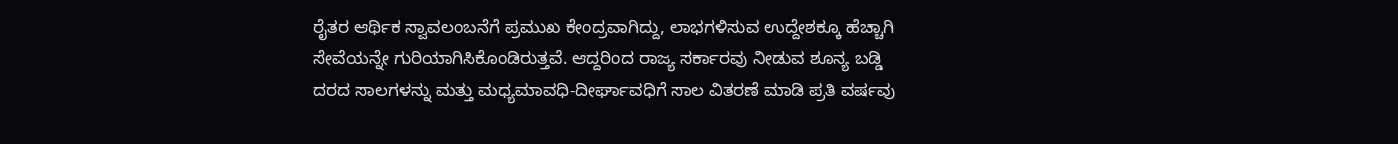ರೈತರ ಆರ್ಥಿಕ ಸ್ವಾವಲಂಬನೆಗೆ ಪ್ರಮುಖ ಕೇಂದ್ರವಾಗಿದ್ದು, ಲಾಭಗಳಿಸುವ ಉದ್ದೇಶಕ್ಕೂ ಹೆಚ್ಚಾಗಿ ಸೇವೆಯನ್ನೇ ಗುರಿಯಾಗಿಸಿಕೊಂಡಿರುತ್ತವೆ. ಆದ್ದರಿಂದ ರಾಜ್ಯ ಸರ್ಕಾರವು ನೀಡುವ ಶೂನ್ಯ ಬಡ್ಡಿ ದರದ ಸಾಲಗಳನ್ನು ಮತ್ತು ಮಧ್ಯಮಾವಧಿ-ದೀರ್ಘಾವಧಿಗೆ ಸಾಲ ವಿತರಣೆ ಮಾಡಿ ಪ್ರತಿ ವರ್ಷವು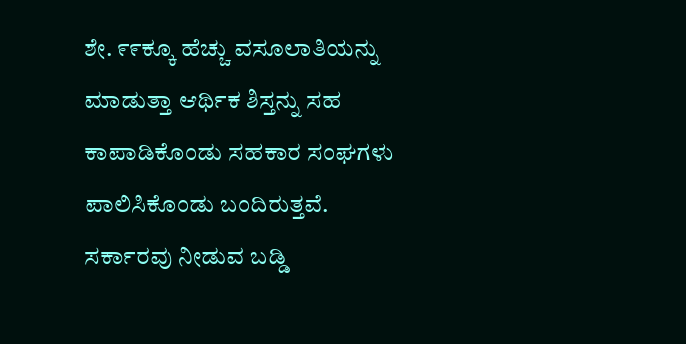ಶೇ. ೯೯ಕ್ಕೂ ಹೆಚ್ಚು ವಸೂಲಾತಿಯನ್ನು ಮಾಡುತ್ತಾ ಆರ್ಥಿಕ ಶಿಸ್ತನ್ನು ಸಹ ಕಾಪಾಡಿಕೊಂಡು ಸಹಕಾರ ಸಂಘಗಳು ಪಾಲಿಸಿಕೊಂಡು ಬಂದಿರುತ್ತವೆ. ಸರ್ಕಾರವು ನೀಡುವ ಬಡ್ಡಿ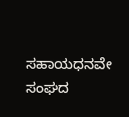ಸಹಾಯಧನವೇ ಸಂಘದ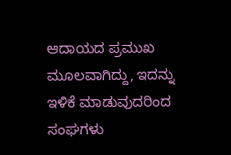ಆದಾಯದ ಪ್ರಮುಖ ಮೂಲವಾಗಿದ್ದು, ಇದನ್ನು ಇಳಿಕೆ ಮಾಡುವುದರಿಂದ ಸಂಘಗಳು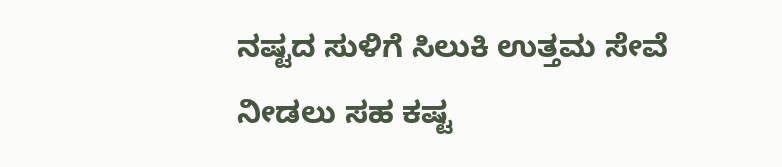ನಷ್ಟದ ಸುಳಿಗೆ ಸಿಲುಕಿ ಉತ್ತಮ ಸೇವೆ ನೀಡಲು ಸಹ ಕಷ್ಟ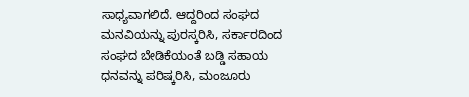ಸಾಧ್ಯವಾಗಲಿದೆ. ಆದ್ದರಿಂದ ಸಂಘದ ಮನವಿಯನ್ನು ಪುರಸ್ಕರಿಸಿ, ಸರ್ಕಾರದಿಂದ ಸಂಘದ ಬೇಡಿಕೆಯಂತೆ ಬಡ್ಡಿ ಸಹಾಯ ಧನವನ್ನು ಪರಿಷ್ಕರಿಸಿ, ಮಂಜೂರು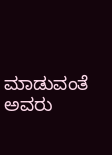ಮಾಡುವಂತೆ ಅವರು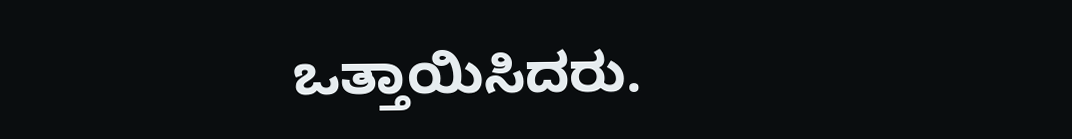ಒತ್ತಾಯಿಸಿದರು.